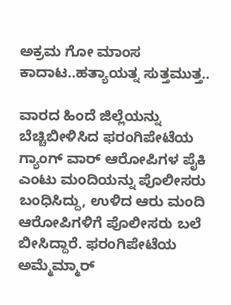ಅಕ್ರಮ ಗೋ ಮಾಂಸ ಕಾದಾಟ..ಹತ್ಯಾಯತ್ನ ಸುತ್ತಮುತ್ತ..

ವಾರದ ಹಿಂದೆ ಜಿಲ್ಲೆಯನ್ನು ಬೆಚ್ಚಿಬೀಳಿಸಿದ ಫರಂಗಿಪೇಟೆಯ ಗ್ಯಾಂಗ್ ವಾರ್ ಆರೋಪಿಗಳ ಪೈಕಿ ಎಂಟು ಮಂದಿಯನ್ನು ಪೊಲೀಸರು ಬಂಧಿಸಿದ್ದು, ಉಳಿದ ಆರು ಮಂದಿ ಆರೋಪಿಗಳಿಗೆ ಪೊಲೀಸರು ಬಲೆ ಬೀಸಿದ್ದಾರೆ. ಫರಂಗಿಪೇಟೆಯ ಅಮ್ಮೆಮ್ಮಾರ್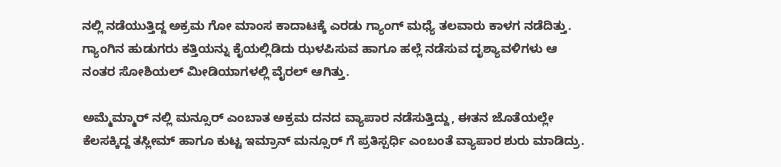ನಲ್ಲಿ ನಡೆಯುತ್ತಿದ್ದ ಅಕ್ರಮ ಗೋ ಮಾಂಸ ಕಾದಾಟಕ್ಕೆ ಎರಡು ಗ್ಯಾಂಗ್ ಮಧ್ಯೆ ತಲವಾರು ಕಾಳಗ ನಡೆದಿತ್ತು. ಗ್ಯಾಂಗಿನ ಹುಡುಗರು ಕತ್ತಿಯನ್ನು ಕೈಯಲ್ಲಿಡಿದು ಝಳಪಿಸುವ ಹಾಗೂ ಹಲ್ಲೆ ನಡೆಸುವ ದೃಶ್ಯಾವಳಿಗಳು ಆ ನಂತರ ಸೋಶಿಯಲ್ ಮೀಡಿಯಾಗಳಲ್ಲಿ ವೈರಲ್ ಆಗಿತ್ತು.

ಅಮ್ಮೆಮ್ಮಾರ್ ನಲ್ಲಿ ಮನ್ಸೂರ್ ಎಂಬಾತ ಅಕ್ರಮ ದನದ ವ್ಯಾಪಾರ ನಡೆಸುತ್ತಿದ್ದು, ಈತನ ಜೊತೆಯಲ್ಲೇ ಕೆಲಸಕ್ಕಿದ್ದ ತಸ್ಲೀಮ್ ಹಾಗೂ ಕುಟ್ಟ ಇಮ್ರಾನ್ ಮನ್ಸೂರ್ ಗೆ ಪ್ರತಿಸ್ಪರ್ಧಿ ಎಂಬಂತೆ ವ್ಯಾಪಾರ ಶುರು ಮಾಡಿದ್ರು.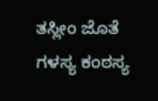ತಸ್ಲೀಂ ಜೊತೆ ಗಳಸ್ಯ ಕಂಠಸ್ಯ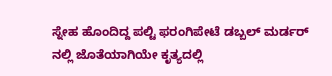ಸ್ನೇಹ ಹೊಂದಿದ್ದ ಪಲ್ಟಿ ಫರಂಗಿಪೇಟೆ ಡಬ್ಬಲ್ ಮರ್ಡರ್ ನಲ್ಲಿ ಜೊತೆಯಾಗಿಯೇ ಕೃತ್ಯದಲ್ಲಿ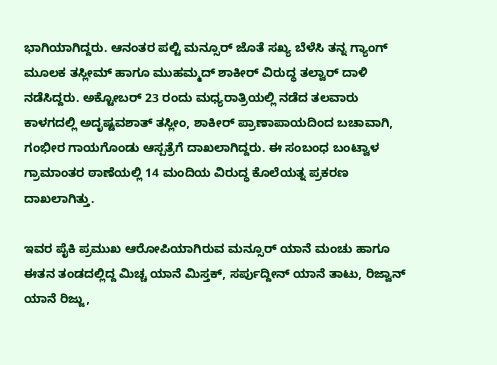ಭಾಗಿಯಾಗಿದ್ದರು. ಆನಂತರ ಪಲ್ಟಿ ಮನ್ಸೂರ್ ಜೊತೆ ಸಖ್ಯ ಬೆಳೆಸಿ ತನ್ನ ಗ್ಯಾಂಗ್ ಮೂಲಕ ತಸ್ಲೀಮ್ ಹಾಗೂ ಮುಹಮ್ಮದ್ ಶಾಕೀರ್ ವಿರುದ್ಧ ತಲ್ವಾರ್ ದಾಳಿ ನಡೆಸಿದ್ದರು. ಅಕ್ಟೋಬರ್ 23 ರಂದು ಮಧ್ಯರಾತ್ರಿಯಲ್ಲಿ ನಡೆದ ತಲವಾರು ಕಾಳಗದಲ್ಲಿ ಅದೃಷ್ಟವಶಾತ್ ತಸ್ಲೀಂ, ಶಾಕೀರ್ ಪ್ರಾಣಾಪಾಯದಿಂದ ಬಚಾವಾಗಿ, ಗಂಭೀರ ಗಾಯಗೊಂಡು ಆಸ್ಪತ್ರೆಗೆ ದಾಖಲಾಗಿದ್ದರು. ಈ ಸಂಬಂಧ ಬಂಟ್ವಾಳ ಗ್ರಾಮಾಂತರ ಠಾಣೆಯಲ್ಲಿ 14 ಮಂದಿಯ ವಿರುದ್ಧ ಕೊಲೆಯತ್ನ ಪ್ರಕರಣ ದಾಖಲಾಗಿತ್ತು.

ಇವರ ಪೈಕಿ ಪ್ರಮುಖ ಆರೋಪಿಯಾಗಿರುವ ಮನ್ಸೂರ್ ಯಾನೆ ಮಂಚು ಹಾಗೂ ಈತನ ತಂಡದಲ್ಲಿದ್ದ ಮಿಚ್ಚ ಯಾನೆ ಮಿಸ್ತಕ್, ಸರ್ಪುದ್ದೀನ್ ಯಾನೆ ತಾಟು, ರಿಜ್ವಾನ್ ಯಾನೆ ರಿಜ್ಜು,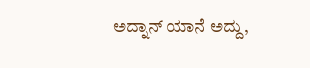ಅದ್ನಾನ್ ಯಾನೆ ಅದ್ದು,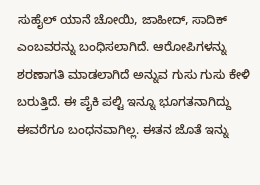ಸುಹೈಲ್ ಯಾನೆ ಚೋಯಿ, ಜಾಹೀದ್, ಸಾದಿಕ್ ಎಂಬವರನ್ನು ಬಂಧಿಸಲಾಗಿದೆ. ಆರೋಪಿಗಳನ್ನು ಶರಣಾಗತಿ ಮಾಡಲಾಗಿದೆ ಅನ್ನುವ ಗುಸು ಗುಸು ಕೇಳಿ ಬರುತ್ತಿದೆ. ಈ ಪೈಕಿ ಪಲ್ಟಿ ಇನ್ನೂ ಭೂಗತನಾಗಿದ್ದು ಈವರೆಗೂ ಬಂಧನವಾಗಿಲ್ಲ. ಈತನ ಜೊತೆ ಇನ್ನು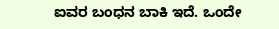ಐವರ ಬಂಧನ ಬಾಕಿ ಇದೆ. ಒಂದೇ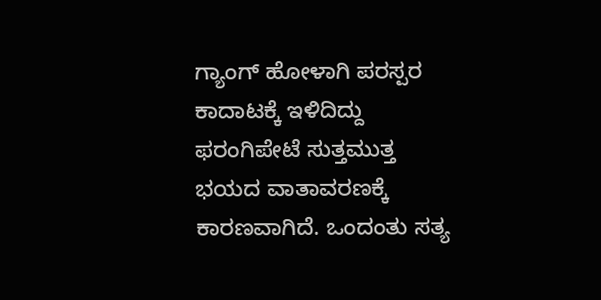ಗ್ಯಾಂಗ್ ಹೋಳಾಗಿ ಪರಸ್ಪರ ಕಾದಾಟಕ್ಕೆ ಇಳಿದಿದ್ದು ಫರಂಗಿಪೇಟೆ ಸುತ್ತಮುತ್ತ ಭಯದ ವಾತಾವರಣಕ್ಕೆ ಕಾರಣವಾಗಿದೆ. ಒಂದಂತು ಸತ್ಯ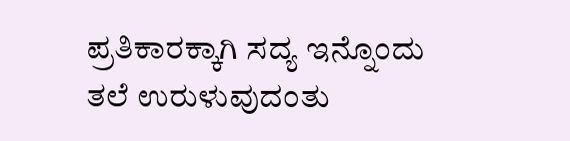ಪ್ರತಿಕಾರಕ್ಕಾಗಿ ಸದ್ಯ ಇನ್ನೊಂದು ತಲೆ ಉರುಳುವುದಂತು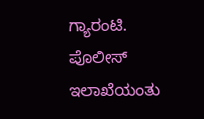ಗ್ಯಾರಂಟಿ. ಪೊಲೀಸ್ ಇಲಾಖೆಯಂತು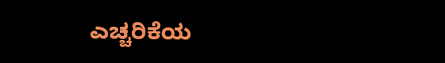ಎಚ್ಚರಿಕೆಯ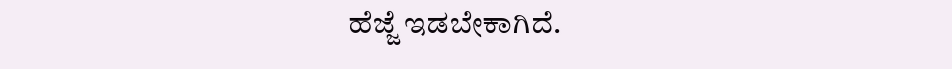ಹೆಜ್ಜೆ ಇಡಬೇಕಾಗಿದೆ.